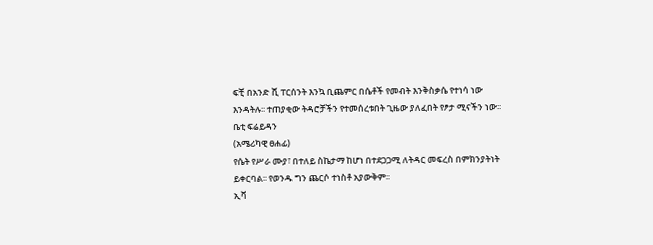ፍቺ በአንድ ሺ ፐርሰንት እንኳ ቢጨምር በሴቶች የመብት እንቅስቃሴ የተነሳ ነው እንዳትሉ፡፡ ተጠያቂው ትዳሮቻችን የተመሰረቱበት ጊዜው ያለፈበት የፆታ ሚናችን ነው፡፡
ቤቲ ፍሬይዳን
(አሜሪካዊ ፀሐፊ)
የሴት የሥራ ሙያ፣ በተለይ ስኬታማ ከሆነ በተደጋጋሚ ለትዳር መፍረስ በምክንያትነት ይቀርባል፡፡ የወንዱ ግን ጨርሶ ተነስቶ አያውቅም፡፡
ኢቫ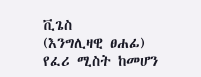ቪጌስ
(እንግሊዛዊ ፀሐፊ)
የፈሪ ሚስት ከመሆን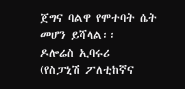ጀግና ባልዋ የሞተባት ሴት መሆን ይሻላል፡፡
ዶሎሬስ ኢባሩሪ
(የስፓኒሽ ፖለቲከኛና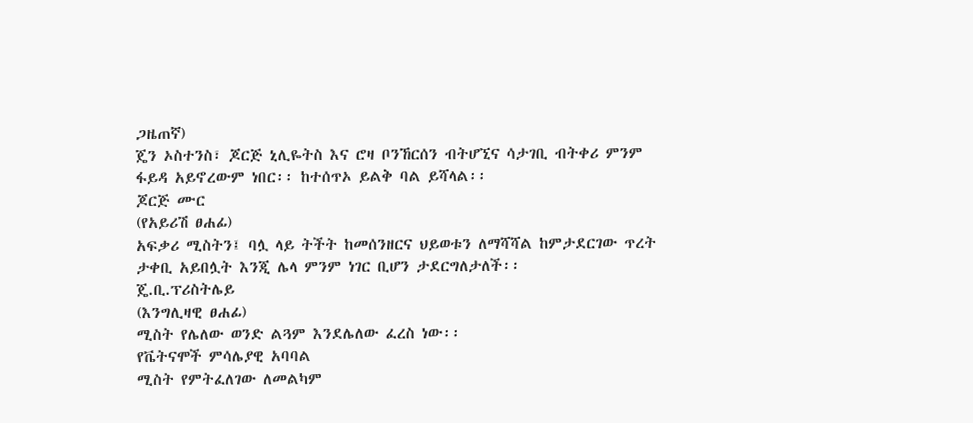ጋዜጠኛ)
ጄን ኦስተንስ፣ ጆርጅ ኒሊዬትስ እና ሮዛ ቦንኸርሰን ብትሆኚና ሳታገቢ ብትቀሪ ምንም ፋይዳ አይኖረውም ነበር፡፡ ከተሰጥኦ ይልቅ ባል ይሻላል፡፡
ጆርጅ ሙር
(የአይሪሽ ፀሐፊ)
አፍቃሪ ሚስትን፤ ባሏ ላይ ትችት ከመሰንዘርና ህይወቱን ለማሻሻል ከምታደርገው ጥረት ታቀቢ አይበሏት እንጂ ሌላ ምንም ነገር ቢሆን ታደርግለታለች፡፡
ጄ.ቢ.ፕሪስትሌይ
(እንግሊዛዊ ፀሐፊ)
ሚስት የሌለው ወንድ ልጓም እንደሌለው ፈረስ ነው፡፡
የቬትናሞች ምሳሌያዊ አባባል
ሚስት የምትፈለገው ለመልካም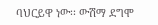ባህርይዋ ነው፡፡ ውሽማ ደግሞ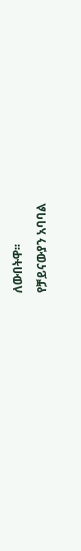ለውበትዋ፡፡
የቻይናውያን አባባል